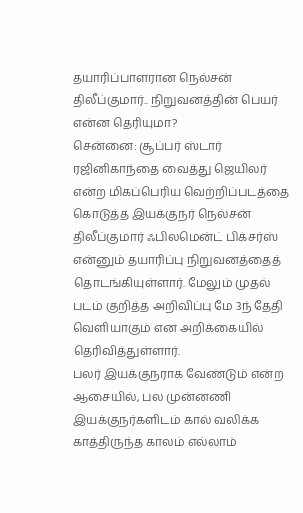தயாரிப்பாளரான நெல்சன் திலீப்குமார்.. நிறுவனத்தின் பெயர் என்ன தெரியுமா?
சென்னை: சூப்பர் ஸ்டார் ரஜினிகாந்தை வைத்து ஜெயிலர் என்ற மிகப்பெரிய வெற்றிப்படத்தை கொடுத்த இயக்குநர் நெல்சன் திலீப்குமார் ஃபிலமென்ட் பிக்சர்ஸ் என்னும் தயாரிப்பு நிறுவனத்தைத் தொடங்கியுள்ளார். மேலும் முதல் படம் குறித்த அறிவிப்பு மே 3ந் தேதி வெளியாகும் என அறிக்கையில் தெரிவித்துள்ளார்.
பலர் இயக்குநராக வேண்டும் என்ற ஆசையில், பல முன்னணி இயக்குநர்களிடம் கால் வலிக்க காத்திருந்த காலம் எல்லாம்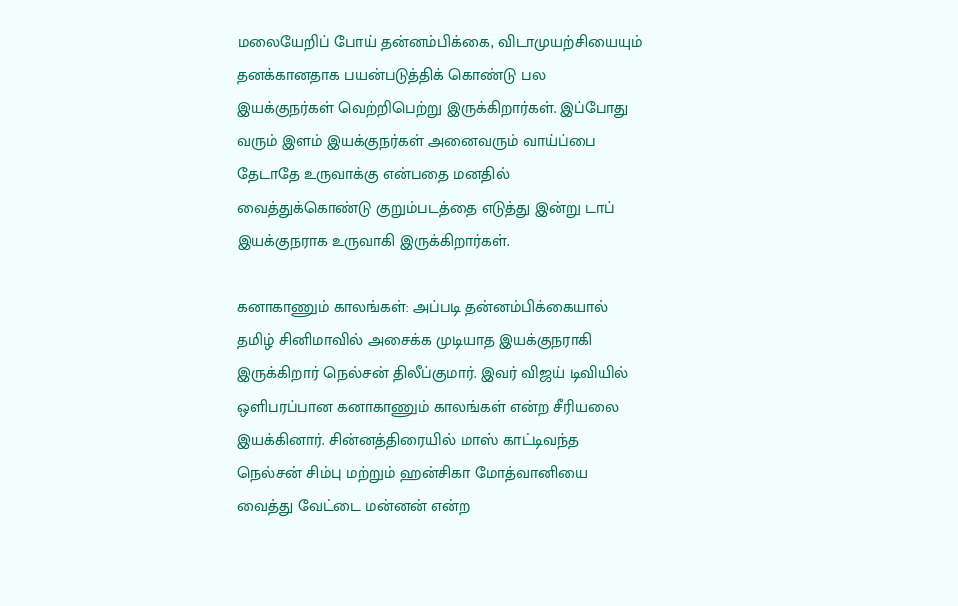மலையேறிப் போய் தன்னம்பிக்கை, விடாமுயற்சியையும் தனக்கானதாக பயன்படுத்திக் கொண்டு பல இயக்குநர்கள் வெற்றிபெற்று இருக்கிறார்கள். இப்போது வரும் இளம் இயக்குநர்கள் அனைவரும் வாய்ப்பை தேடாதே உருவாக்கு என்பதை மனதில் வைத்துக்கொண்டு குறும்படத்தை எடுத்து இன்று டாப் இயக்குநராக உருவாகி இருக்கிறார்கள்.

கனாகாணும் காலங்கள்: அப்படி தன்னம்பிக்கையால் தமிழ் சினிமாவில் அசைக்க முடியாத இயக்குநராகி இருக்கிறார் நெல்சன் திலீப்குமார். இவர் விஜய் டிவியில் ஒளிபரப்பான கனாகாணும் காலங்கள் என்ற சீரியலை இயக்கினார். சின்னத்திரையில் மாஸ் காட்டிவந்த நெல்சன் சிம்பு மற்றும் ஹன்சிகா மோத்வானியை வைத்து வேட்டை மன்னன் என்ற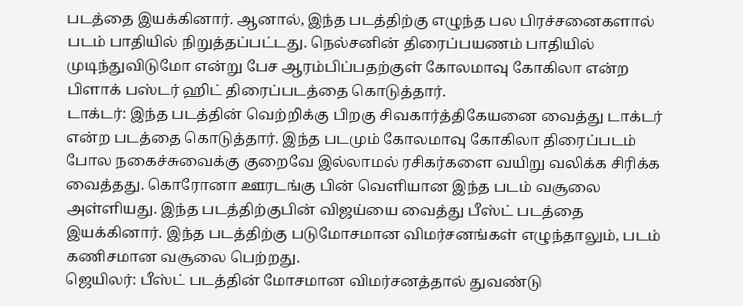படத்தை இயக்கினார். ஆனால், இந்த படத்திற்கு எழுந்த பல பிரச்சனைகளால் படம் பாதியில் நிறுத்தப்பட்டது. நெல்சனின் திரைப்பயணம் பாதியில் முடிந்துவிடுமோ என்று பேச ஆரம்பிப்பதற்குள் கோலமாவு கோகிலா என்ற பிளாக் பஸ்டர் ஹிட் திரைப்படத்தை கொடுத்தார்.
டாக்டர்: இந்த படத்தின் வெற்றிக்கு பிறகு சிவகார்த்திகேயனை வைத்து டாக்டர் என்ற படத்தை கொடுத்தார். இந்த படமும் கோலமாவு கோகிலா திரைப்படம் போல நகைச்சுவைக்கு குறைவே இல்லாமல் ரசிகர்களை வயிறு வலிக்க சிரிக்க வைத்தது. கொரோனா ஊரடங்கு பின் வெளியான இந்த படம் வசூலை அள்ளியது. இந்த படத்திற்குபின் விஜய்யை வைத்து பீஸ்ட் படத்தை இயக்கினார். இந்த படத்திற்கு படுமோசமான விமர்சனங்கள் எழுந்தாலும், படம் கணிசமான வசூலை பெற்றது.
ஜெயிலர்: பீஸ்ட் படத்தின் மோசமான விமர்சனத்தால் துவண்டு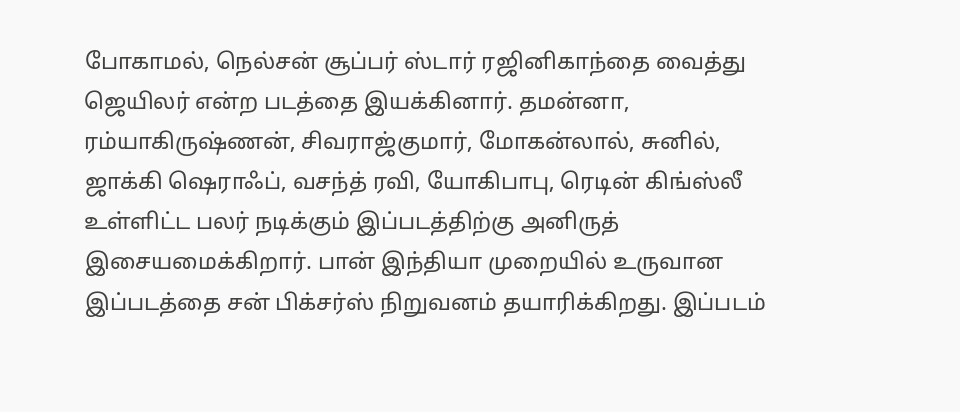போகாமல், நெல்சன் சூப்பர் ஸ்டார் ரஜினிகாந்தை வைத்து ஜெயிலர் என்ற படத்தை இயக்கினார். தமன்னா, ரம்யாகிருஷ்ணன், சிவராஜ்குமார், மோகன்லால், சுனில், ஜாக்கி ஷெராஃப், வசந்த் ரவி, யோகிபாபு, ரெடின் கிங்ஸ்லீ உள்ளிட்ட பலர் நடிக்கும் இப்படத்திற்கு அனிருத் இசையமைக்கிறார். பான் இந்தியா முறையில் உருவான இப்படத்தை சன் பிக்சர்ஸ் நிறுவனம் தயாரிக்கிறது. இப்படம்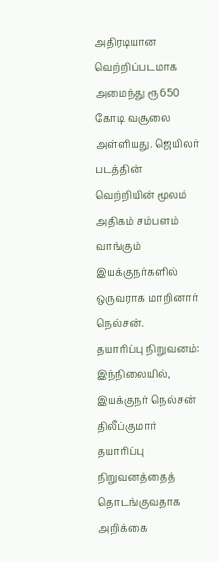அதிரடியான வெற்றிப்படமாக அமைந்து ரூ650 கோடி வசூலை அள்ளியது. ஜெயிலர் படத்தின் வெற்றியின் மூலம் அதிகம் சம்பளம் வாங்கும் இயக்குநர்களில் ஒருவராக மாறினார் நெல்சன்.
தயாரிப்பு நிறுவனம்: இந்நிலையில், இயக்குநர் நெல்சன் திலீப்குமார் தயாரிப்பு நிறுவனத்தைத் தொடங்குவதாக அறிக்கை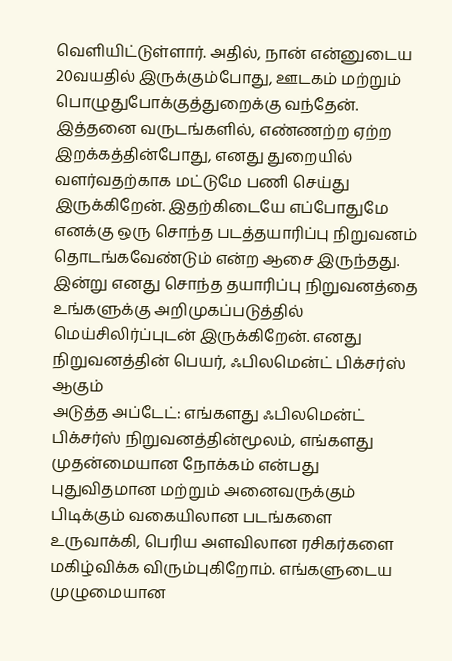வெளியிட்டுள்ளார். அதில், நான் என்னுடைய 20வயதில் இருக்கும்போது, ஊடகம் மற்றும் பொழுதுபோக்குத்துறைக்கு வந்தேன். இத்தனை வருடங்களில், எண்ணற்ற ஏற்ற இறக்கத்தின்போது, எனது துறையில் வளர்வதற்காக மட்டுமே பணி செய்து இருக்கிறேன். இதற்கிடையே எப்போதுமே எனக்கு ஒரு சொந்த படத்தயாரிப்பு நிறுவனம் தொடங்கவேண்டும் என்ற ஆசை இருந்தது. இன்று எனது சொந்த தயாரிப்பு நிறுவனத்தை உங்களுக்கு அறிமுகப்படுத்தில் மெய்சிலிர்ப்புடன் இருக்கிறேன். எனது நிறுவனத்தின் பெயர், ஃபிலமென்ட் பிக்சர்ஸ் ஆகும்
அடுத்த அப்டேட்: எங்களது ஃபிலமென்ட் பிக்சர்ஸ் நிறுவனத்தின்மூலம், எங்களது முதன்மையான நோக்கம் என்பது புதுவிதமான மற்றும் அனைவருக்கும் பிடிக்கும் வகையிலான படங்களை உருவாக்கி, பெரிய அளவிலான ரசிகர்களை மகிழ்விக்க விரும்புகிறோம். எங்களுடைய முழுமையான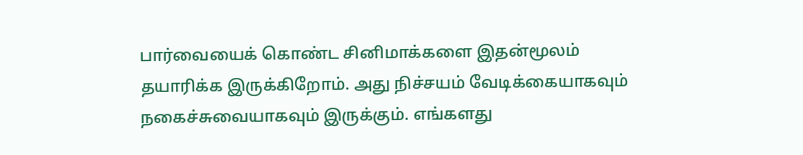பார்வையைக் கொண்ட சினிமாக்களை இதன்மூலம் தயாரிக்க இருக்கிறோம். அது நிச்சயம் வேடிக்கையாகவும் நகைச்சுவையாகவும் இருக்கும். எங்களது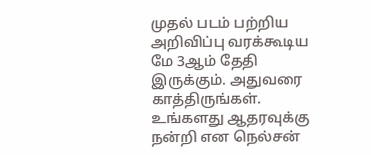முதல் படம் பற்றிய அறிவிப்பு வரக்கூடிய மே 3ஆம் தேதி இருக்கும். அதுவரை காத்திருங்கள். உங்களது ஆதரவுக்கு நன்றி என நெல்சன்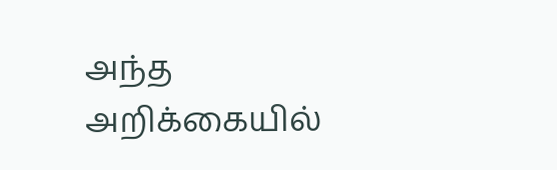அந்த அறிக்கையில்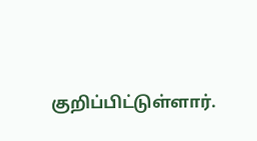குறிப்பிட்டுள்ளார்.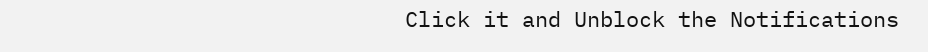Click it and Unblock the Notifications